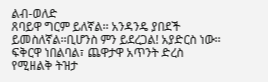ልብ-ወለድ
ጸባይዋ ግርም ይለኛል፡፡ አንዳንዴ ያበደች ይመስለኛል፡፡ቢሆንስ ምን ይደረጋል! አያድርስ ነው፡፡ ፍቅርዋ ነበልባል፣ ጨዋታዋ አጥንት ድረስ የሚዘልቅ ትዝታ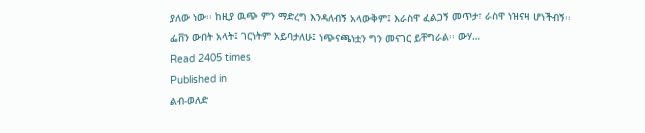ያለው ነው፡፡ ከዚያ ዉጭ ምን ማድረግ እንዳለብኝ አላውቅም፤ እራስዋ ፈልጋኝ መጥታ፣ ራስዋ ነዝናዛ ሆነችብኝ፡፡ፌቨን ውበት አላት፤ ገርነትም አይባታለሁ፤ ነጭናጫነቷን ግን መናገር ይቸግራል፡፡ ውሃ…
Read 2405 times
Published in
ልብ-ወለድ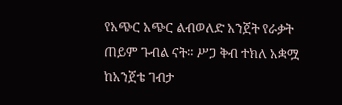የአጭር አጭር ልብወለድ አንጀት የራቃት ጠይም ጉብል ናት። ሥጋ ቅብ ተክለ አቋሟ ከአንጀቴ ገብታ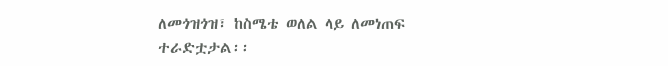ለመጎዝጎዝ፣ ከስሜቴ ወለል ላይ ለመነጠፍ ተራድቷታል፡፡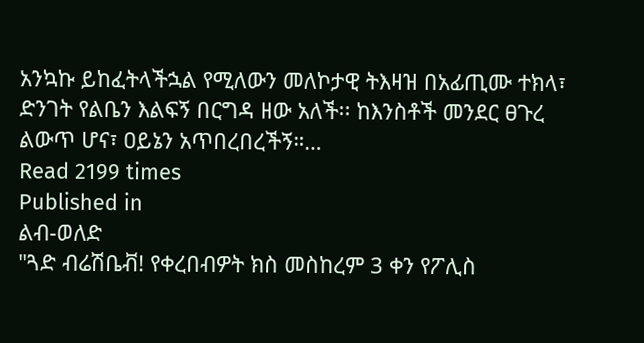አንኳኩ ይከፈትላችኋል የሚለውን መለኮታዊ ትእዛዝ በአፊጢሙ ተክላ፣ ድንገት የልቤን እልፍኝ በርግዳ ዘው አለች፡፡ ከእንስቶች መንደር ፀጉረ ልውጥ ሆና፣ ዐይኔን አጥበረበረችኝ።…
Read 2199 times
Published in
ልብ-ወለድ
"ጓድ ብሬሽቤቭ! የቀረበብዎት ክስ መስከረም 3 ቀን የፖሊስ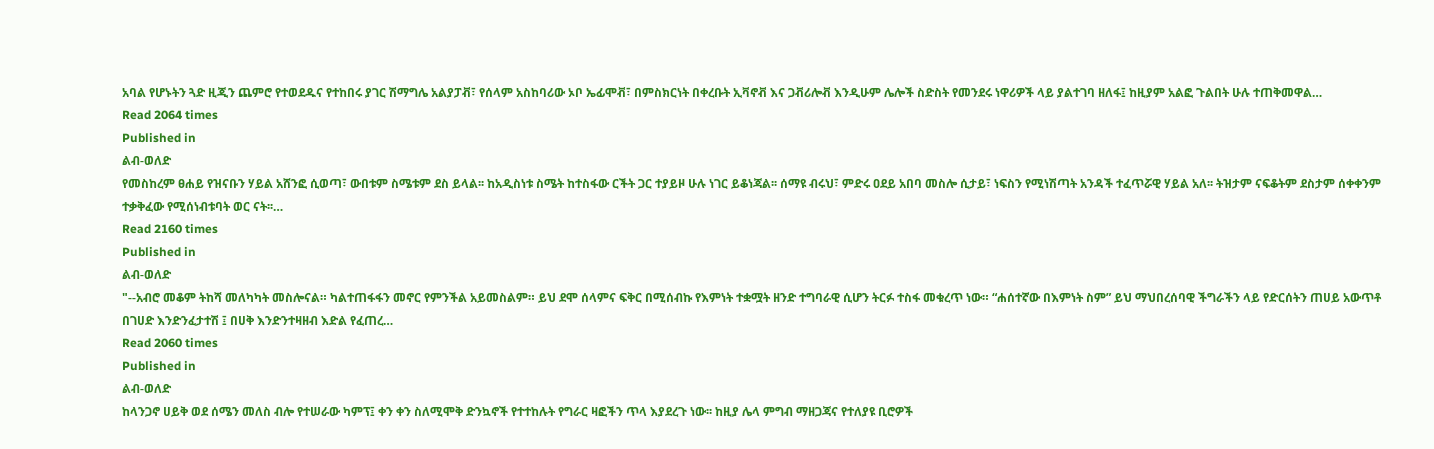አባል የሆኑትን ጓድ ዚጂን ጨምሮ የተወደዱና የተከበሩ ያገር ሽማግሌ አልያፓቭ፣ የሰላም አስከባሪው ኦቦ ኤፊሞቭ፣ በምስክርነት በቀረቡት ኢቫኖቭ እና ጋቭሪሎቭ እንዲሁም ሌሎች ስድስት የመንደሩ ነዋሪዎች ላይ ያልተገባ ዘለፋ፤ ከዚያም አልፎ ጉልበት ሁሉ ተጠቅመዋል…
Read 2064 times
Published in
ልብ-ወለድ
የመስከረም ፀሐይ የዝናቡን ሃይል አሸንፎ ሲወጣ፣ ውበቱም ስሜቱም ደስ ይላል፡፡ ከአዲስነቱ ስሜት ከተስፋው ርችት ጋር ተያይዞ ሁሉ ነገር ይቆነጃል፡፡ ሰማዩ ብሩህ፣ ምድሩ ዐደይ አበባ መስሎ ሲታይ፣ ነፍስን የሚነሽጣት አንዳች ተፈጥሯዊ ሃይል አለ፡፡ ትዝታም ናፍቆትም ደስታም ሰቀቀንም ተቃቅፈው የሚሰነብቱባት ወር ናት፡፡…
Read 2160 times
Published in
ልብ-ወለድ
"--አብሮ መቆም ትከሻ መለካካት መስሎናል። ካልተጠፋፋን መኖር የምንችል አይመስልም። ይህ ደሞ ሰላምና ፍቅር በሚሰብኩ የእምነት ተቋሟት ዘንድ ተግባራዊ ሲሆን ትርፉ ተስፋ መቁረጥ ነው። “ሐሰተኛው በእምነት ስም” ይህ ማህበረሰባዊ ችግራችን ላይ የድርሰትን ጠሀይ አውጥቶ በገሀድ እንድንፈታተሽ ፤ በሀቅ እንድንተዛዘብ እድል የፈጠረ…
Read 2060 times
Published in
ልብ-ወለድ
ከላንጋኖ ሀይቅ ወደ ሰሜን መለስ ብሎ የተሠራው ካምፕ፤ ቀን ቀን ስለሚሞቅ ድንኳኖች የተተከሉት የግራር ዛፎችን ጥላ እያደረጉ ነው፡፡ ከዚያ ሌላ ምግብ ማዘጋጃና የተለያዩ ቢሮዎች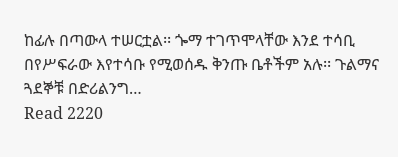ከፊሉ በጣውላ ተሠርቷል፡፡ ጐማ ተገጥሞላቸው እንደ ተሳቢ በየሥፍራው እየተሳቡ የሚወሰዱ ቅንጡ ቤቶችም አሉ፡፡ ጉልማና ጓደኞቹ በድሪልንግ…
Read 2220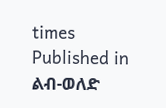times
Published in
ልብ-ወለድ